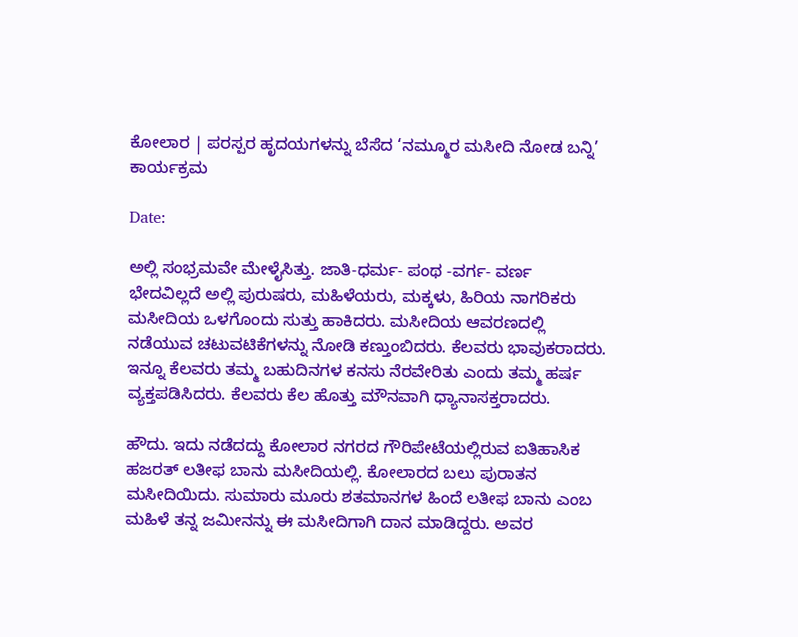ಕೋಲಾರ | ಪರಸ್ಪರ ಹೃದಯಗಳನ್ನು ಬೆಸೆದ ‘ನಮ್ಮೂರ ಮಸೀದಿ ನೋಡ ಬನ್ನಿ’ ಕಾರ್ಯಕ್ರಮ

Date:

ಅಲ್ಲಿ ಸಂಭ್ರಮವೇ ಮೇಳೈಸಿತ್ತು. ಜಾತಿ-ಧರ್ಮ- ಪಂಥ -ವರ್ಗ- ವರ್ಣ ಭೇದವಿಲ್ಲದೆ ಅಲ್ಲಿ ಪುರುಷರು, ಮಹಿಳೆಯರು, ಮಕ್ಕಳು, ಹಿರಿಯ ನಾಗರಿಕರು ಮಸೀದಿಯ ಒಳಗೊಂದು ಸುತ್ತು ಹಾಕಿದರು. ಮಸೀದಿಯ ಆವರಣದಲ್ಲಿ ನಡೆಯುವ ಚಟುವಟಿಕೆಗಳನ್ನು ನೋಡಿ ಕಣ್ತುಂಬಿದರು. ಕೆಲವರು ಭಾವುಕರಾದರು. ಇನ್ನೂ ಕೆಲವರು ತಮ್ಮ ಬಹುದಿನಗಳ ಕನಸು ನೆರವೇರಿತು ಎಂದು ತಮ್ಮ ಹರ್ಷ ವ್ಯಕ್ತಪಡಿಸಿದರು. ಕೆಲವರು ಕೆಲ ಹೊತ್ತು ಮೌನವಾಗಿ ಧ್ಯಾನಾಸಕ್ತರಾದರು.

ಹೌದು. ಇದು ನಡೆದದ್ದು ಕೋಲಾರ ನಗರದ ಗೌರಿಪೇಟೆಯಲ್ಲಿರುವ ಐತಿಹಾಸಿಕ ಹಜರತ್ ಲತೀಫ ಬಾನು ಮಸೀದಿಯಲ್ಲಿ. ಕೋಲಾರದ ಬಲು ಪುರಾತನ ಮಸೀದಿಯಿದು. ಸುಮಾರು ಮೂರು ಶತಮಾನಗಳ ಹಿಂದೆ ಲತೀಫ ಬಾನು ಎಂಬ ಮಹಿಳೆ ತನ್ನ ಜಮೀನನ್ನು ಈ ಮಸೀದಿಗಾಗಿ ದಾನ ಮಾಡಿದ್ದರು. ಅವರ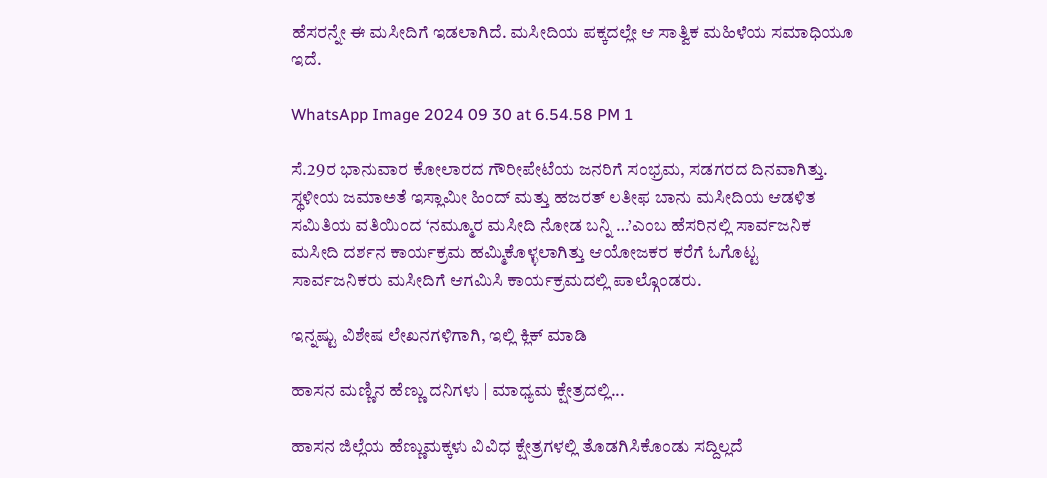ಹೆಸರನ್ನೇ ಈ ಮಸೀದಿಗೆ ಇಡಲಾಗಿದೆ. ಮಸೀದಿಯ ಪಕ್ಕದಲ್ಲೇ ಆ ಸಾತ್ವಿಕ ಮಹಿಳೆಯ ಸಮಾಧಿಯೂ ಇದೆ.

WhatsApp Image 2024 09 30 at 6.54.58 PM 1

ಸೆ.29ರ ಭಾನುವಾರ ಕೋಲಾರದ ಗೌರೀಪೇಟೆಯ ಜನರಿಗೆ ಸಂಭ್ರಮ, ಸಡಗರದ ದಿನವಾಗಿತ್ತು. ಸ್ಥಳೀಯ ಜಮಾಅತೆ ಇಸ್ಲಾಮೀ ಹಿಂದ್ ಮತ್ತು ಹಜರತ್ ಲತೀಫ ಬಾನು ಮಸೀದಿಯ ಆಡಳಿತ ಸಮಿತಿಯ ವತಿಯಿಂದ ‘ನಮ್ಮೂರ ಮಸೀದಿ ನೋಡ ಬನ್ನಿ …’ಎಂಬ ಹೆಸರಿನಲ್ಲಿ ಸಾರ್ವಜನಿಕ ಮಸೀದಿ ದರ್ಶನ ಕಾರ್ಯಕ್ರಮ ಹಮ್ಮಿಕೊಳ್ಳಲಾಗಿತ್ತು ಆಯೋಜಕರ ಕರೆಗೆ ಓಗೊಟ್ಟ ಸಾರ್ವಜನಿಕರು ಮಸೀದಿಗೆ ಆಗಮಿಸಿ ಕಾರ್ಯಕ್ರಮದಲ್ಲಿ ಪಾಲ್ಗೊಂಡರು.

ಇನ್ನಷ್ಟು ವಿಶೇಷ ಲೇಖನಗಳಿಗಾಗಿ, ಇಲ್ಲಿ ಕ್ಲಿಕ್ ಮಾಡಿ

ಹಾಸನ ಮಣ್ಣಿನ ಹೆಣ್ಣು ದನಿಗಳು | ಮಾಧ್ಯಮ ಕ್ಷೇತ್ರದಲ್ಲಿ...

ಹಾಸನ ಜಿಲ್ಲೆಯ ಹೆಣ್ಣುಮಕ್ಕಳು ವಿವಿಧ ಕ್ಷೇತ್ರಗಳಲ್ಲಿ ತೊಡಗಿಸಿಕೊಂಡು ಸದ್ದಿಲ್ಲದೆ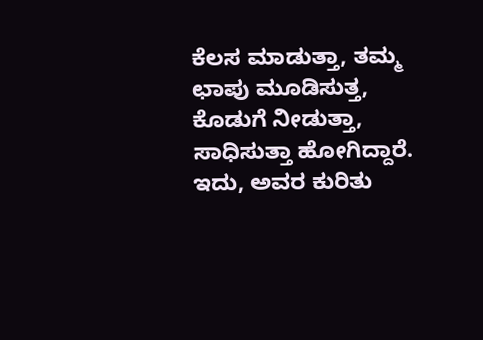ಕೆಲಸ ಮಾಡುತ್ತಾ, ತಮ್ಮ ಛಾಪು ಮೂಡಿಸುತ್ತ, ಕೊಡುಗೆ ನೀಡುತ್ತಾ, ಸಾಧಿಸುತ್ತಾ ಹೋಗಿದ್ದಾರೆ. ಇದು, ಅವರ ಕುರಿತು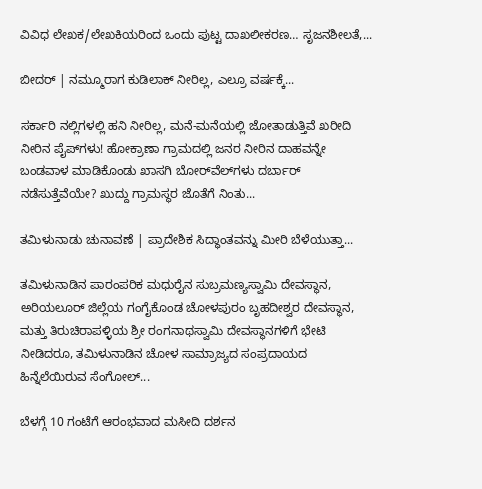ವಿವಿಧ ಲೇಖಕ/ಲೇಖಕಿಯರಿಂದ ಒಂದು ಪುಟ್ಟ ದಾಖಲೀಕರಣ… ಸೃಜನಶೀಲತೆ,...

ಬೀದರ್ | ನಮ್ಮೂರಾಗ ಕುಡಿಲಾಕ್ ನೀರಿಲ್ಲ, ಎಲ್ರೂ ವರ್ಷಕ್ಕೆ...

ಸರ್ಕಾರಿ ನಲ್ಲಿಗಳಲ್ಲಿ ಹನಿ ನೀರಿಲ್ಲ, ಮನೆ-ಮನೆಯಲ್ಲಿ ಜೋತಾಡುತ್ತಿವೆ ಖರೀದಿ ನೀರಿನ ಪೈಪ್‌ಗಳು! ಹೋಕ್ರಾಣಾ ಗ್ರಾಮದಲ್ಲಿ ಜನರ ನೀರಿನ ದಾಹವನ್ನೇ ಬಂಡವಾಳ ಮಾಡಿಕೊಂಡು ಖಾಸಗಿ ಬೋರ್‌ವೆಲ್‌ಗಳು ದರ್ಬಾರ್‌ ನಡೆಸುತ್ತೆವೆಯೇ? ಖುದ್ದು ಗ್ರಾಮಸ್ಥರ ಜೊತೆಗೆ ನಿಂತು...

ತಮಿಳುನಾಡು ಚುನಾವಣೆ | ಪ್ರಾದೇಶಿಕ ಸಿದ್ಧಾಂತವನ್ನು ಮೀರಿ ಬೆಳೆಯುತ್ತಾ...

ತಮಿಳುನಾಡಿನ ಪಾರಂಪರಿಕ ಮಧುರೈನ ಸುಬ್ರಮಣ್ಯಸ್ವಾಮಿ ದೇವಸ್ಥಾನ, ಅರಿಯಲೂರ್ ಜಿಲ್ಲೆಯ ಗಂಗೈಕೊಂಡ ಚೋಳಪುರಂ ಬೃಹದೀಶ್ವರ ದೇವಸ್ಥಾನ, ಮತ್ತು ತಿರುಚಿರಾಪಳ್ಳಿಯ ಶ್ರೀ ರಂಗನಾಥಸ್ವಾಮಿ ದೇವಸ್ಥಾನಗಳಿಗೆ ಭೇಟಿ ನೀಡಿದರೂ, ತಮಿಳುನಾಡಿನ ಚೋಳ ಸಾಮ್ರಾಜ್ಯದ ಸಂಪ್ರದಾಯದ ಹಿನ್ನೆಲೆಯಿರುವ ಸೆಂಗೋಲ್...

ಬೆಳಗ್ಗೆ 10 ಗಂಟೆಗೆ ಆರಂಭವಾದ ಮಸೀದಿ ದರ್ಶನ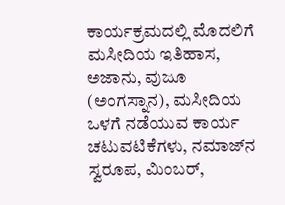ಕಾರ್ಯಕ್ರಮದಲ್ಲಿ ಮೊದಲಿಗೆ ಮಸೀದಿಯ ಇತಿಹಾಸ, ಅಜಾನು, ವುಜೂ (ಅಂಗಸ್ನಾನ), ಮಸೀದಿಯ ಒಳಗೆ ನಡೆಯುವ ಕಾರ್ಯ ಚಟುವಟಿಕೆಗಳು, ನಮಾಜ್‌ನ ಸ್ವರೂಪ, ಮಿಂಬರ್,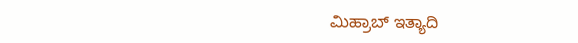ಮಿಹ್ರಾಬ್ ಇತ್ಯಾದಿ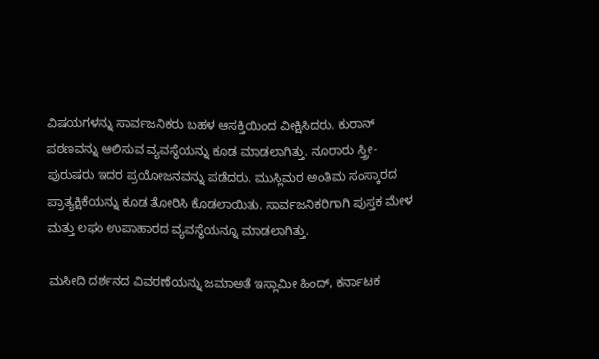ವಿಷಯಗಳನ್ನು ಸಾರ್ವಜನಿಕರು ಬಹಳ ಆಸಕ್ತಿಯಿಂದ ವೀಕ್ಷಿಸಿದರು. ಕುರಾನ್ ಪಠಣವನ್ನು ಆಲಿಸುವ ವ್ಯವಸ್ಥೆಯನ್ನು ಕೂಡ ಮಾಡಲಾಗಿತ್ತು. ನೂರಾರು ಸ್ತ್ರೀ-ಪುರುಷರು ಇದರ ಪ್ರಯೋಜನವನ್ನು ಪಡೆದರು. ಮುಸ್ಲಿಮರ ಅಂತಿಮ ಸಂಸ್ಕಾರದ ಪ್ರಾತ್ಯಕ್ಷಿಕೆಯನ್ನು ಕೂಡ ತೋರಿಸಿ ಕೊಡಲಾಯಿತು. ಸಾರ್ವಜನಿಕರಿಗಾಗಿ ಪುಸ್ತಕ ಮೇಳ ಮತ್ತು ಲಘು ಉಪಾಹಾರದ ವ್ಯವಸ್ಥೆಯನ್ನೂ ಮಾಡಲಾಗಿತ್ತು.

ಮಸೀದಿ ದರ್ಶನದ ವಿವರಣೆಯನ್ನು ಜಮಾಅತೆ ಇಸ್ಲಾಮೀ ಹಿಂದ್, ಕರ್ನಾಟಕ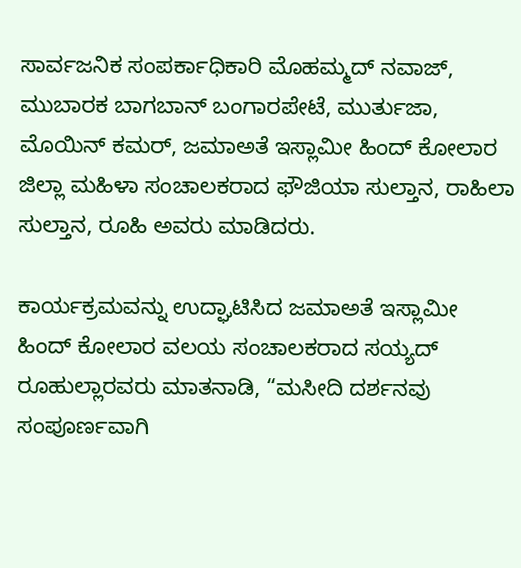ಸಾರ್ವಜನಿಕ ಸಂಪರ್ಕಾಧಿಕಾರಿ ಮೊಹಮ್ಮದ್ ನವಾಜ್, ಮುಬಾರಕ ಬಾಗಬಾನ್ ಬಂಗಾರಪೇಟೆ, ಮುರ್ತುಜಾ, ಮೊಯಿನ್ ಕಮರ್, ಜಮಾಅತೆ ಇಸ್ಲಾಮೀ ಹಿಂದ್ ಕೋಲಾರ ಜಿಲ್ಲಾ ಮಹಿಳಾ ಸಂಚಾಲಕರಾದ ಫೌಜಿಯಾ ಸುಲ್ತಾನ, ರಾಹಿಲಾ ಸುಲ್ತಾನ, ರೂಹಿ ಅವರು ಮಾಡಿದರು.

ಕಾರ್ಯಕ್ರಮವನ್ನು ಉದ್ಘಾಟಿಸಿದ ಜಮಾಅತೆ ಇಸ್ಲಾಮೀ ಹಿಂದ್ ಕೋಲಾರ ವಲಯ ಸಂಚಾಲಕರಾದ ಸಯ್ಯದ್ ರೂಹುಲ್ಲಾರವರು ಮಾತನಾಡಿ, “ಮಸೀದಿ ದರ್ಶನವು ಸಂಪೂರ್ಣವಾಗಿ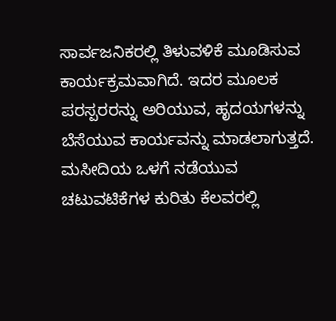ಸಾರ್ವಜನಿಕರಲ್ಲಿ ತಿಳುವಳಿಕೆ ಮೂಡಿಸುವ ಕಾರ್ಯಕ್ರಮವಾಗಿದೆ. ಇದರ ಮೂಲಕ ಪರಸ್ಪರರನ್ನು ಅರಿಯುವ, ಹೃದಯಗಳನ್ನು ಬೆಸೆಯುವ ಕಾರ್ಯವನ್ನು ಮಾಡಲಾಗುತ್ತದೆ. ಮಸೀದಿಯ ಒಳಗೆ ನಡೆಯುವ ಚಟುವಟಿಕೆಗಳ ಕುರಿತು ಕೆಲವರಲ್ಲಿ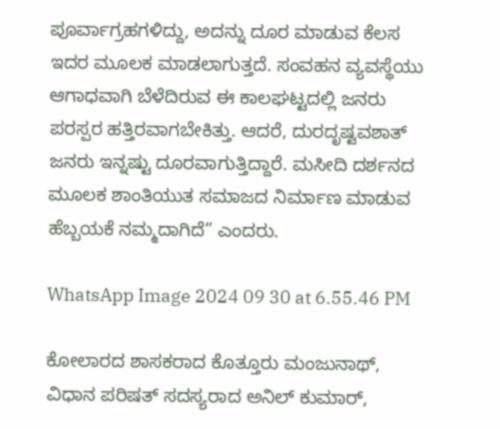ಪೂರ್ವಾಗ್ರಹಗಳಿದ್ದು, ಅದನ್ನು ದೂರ ಮಾಡುವ ಕೆಲಸ ಇದರ ಮೂಲಕ ಮಾಡಲಾಗುತ್ತದೆ. ಸಂವಹನ ವ್ಯವಸ್ಥೆಯು ಆಗಾಧವಾಗಿ ಬೆಳೆದಿರುವ ಈ ಕಾಲಘಟ್ಟದಲ್ಲಿ ಜನರು ಪರಸ್ಪರ ಹತ್ತಿರವಾಗಬೇಕಿತ್ತು. ಆದರೆ, ದುರದೃಷ್ಟವಶಾತ್ ಜನರು ಇನ್ನಷ್ಟು ದೂರವಾಗುತ್ತಿದ್ದಾರೆ. ಮಸೀದಿ ದರ್ಶನದ ಮೂಲಕ ಶಾಂತಿಯುತ ಸಮಾಜದ ನಿರ್ಮಾಣ ಮಾಡುವ ಹೆಬ್ಬಯಕೆ ನಮ್ಮದಾಗಿದೆ” ಎಂದರು.

WhatsApp Image 2024 09 30 at 6.55.46 PM

ಕೋಲಾರದ ಶಾಸಕರಾದ ಕೊತ್ತೂರು ಮಂಜುನಾಥ್, ವಿಧಾನ ಪರಿಷತ್ ಸದಸ್ಯರಾದ ಅನಿಲ್ ಕುಮಾರ್,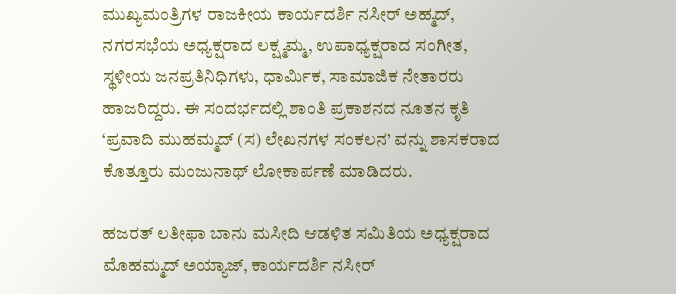ಮುಖ್ಯಮಂತ್ರಿಗಳ ರಾಜಕೀಯ ಕಾರ್ಯದರ್ಶಿ ನಸೀರ್ ಅಹ್ಮದ್, ನಗರಸಭೆಯ ಅಧ್ಯಕ್ಷರಾದ ಲಕ್ಷ್ಮಮ್ಮ, ಉಪಾಧ್ಯಕ್ಷರಾದ ಸಂಗೀತ, ಸ್ಥಳೀಯ ಜನಪ್ರತಿನಿಧಿಗಳು, ಧಾರ್ಮಿಕ, ಸಾಮಾಜಿಕ ನೇತಾರರು ಹಾಜರಿದ್ದರು. ಈ ಸಂದರ್ಭದಲ್ಲಿ ಶಾಂತಿ ಪ್ರಕಾಶನದ ನೂತನ ಕೃತಿ ‘ಪ್ರವಾದಿ ಮುಹಮ್ಮದ್ (ಸ) ಲೇಖನಗಳ ಸಂಕಲನ’ ವನ್ನು ಶಾಸಕರಾದ ಕೊತ್ತೂರು ಮಂಜುನಾಥ್ ಲೋಕಾರ್ಪಣೆ ಮಾಡಿದರು.

ಹಜರತ್ ಲತೀಫಾ ಬಾನು ಮಸೀದಿ ಆಡಳಿತ ಸಮಿತಿಯ ಅಧ್ಯಕ್ಷರಾದ ಮೊಹಮ್ಮದ್ ಅಯ್ಯಾಜ್, ಕಾರ್ಯದರ್ಶಿ ನಸೀರ್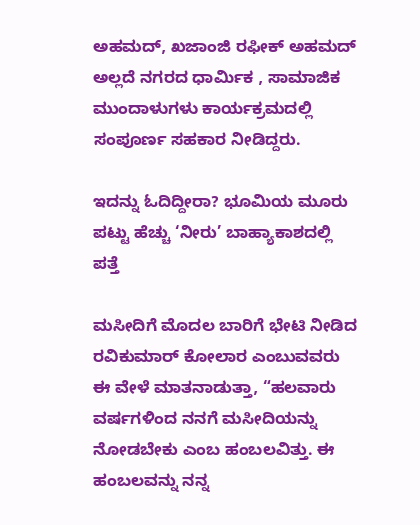ಅಹಮದ್, ಖಜಾಂಜಿ ರಫೀಕ್ ಅಹಮದ್ ಅಲ್ಲದೆ ನಗರದ ಧಾರ್ಮಿಕ , ಸಾಮಾಜಿಕ ಮುಂದಾಳುಗಳು ಕಾರ್ಯಕ್ರಮದಲ್ಲಿ ಸಂಪೂರ್ಣ ಸಹಕಾರ ನೀಡಿದ್ದರು.

ಇದನ್ನು ಓದಿದ್ದೀರಾ? ಭೂಮಿಯ ಮೂರು ಪಟ್ಟು ಹೆಚ್ಚು ‘ನೀರು’ ಬಾಹ್ಯಾಕಾಶದಲ್ಲಿ ಪತ್ತೆ

ಮಸೀದಿಗೆ ಮೊದಲ ಬಾರಿಗೆ ಭೇಟಿ ನೀಡಿದ ರವಿಕುಮಾರ್ ಕೋಲಾರ ಎಂಬುವವರು ಈ ವೇಳೆ ಮಾತನಾಡುತ್ತಾ, “ಹಲವಾರು ವರ್ಷಗಳಿಂದ ನನಗೆ ಮಸೀದಿಯನ್ನು ನೋಡಬೇಕು ಎಂಬ ಹಂಬಲವಿತ್ತು. ಈ ಹಂಬಲವನ್ನು ನನ್ನ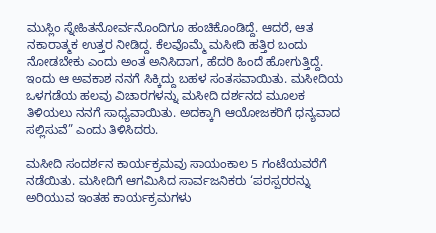ಮುಸ್ಲಿಂ ಸ್ನೇಹಿತನೋರ್ವನೊಂದಿಗೂ ಹಂಚಿಕೊಂಡಿದ್ದೆ. ಆದರೆ, ಆತ ನಕಾರಾತ್ಮಕ ಉತ್ತರ ನೀಡಿದ್ದ. ಕೆಲವೊಮ್ಮೆ ಮಸೀದಿ ಹತ್ತಿರ ಬಂದು ನೋಡಬೇಕು ಎಂದು ಅಂತ ಅನಿಸಿದಾಗ, ಹೆದರಿ ಹಿಂದೆ ಹೋಗುತ್ತಿದ್ದೆ. ಇಂದು ಆ ಅವಕಾಶ ನನಗೆ ಸಿಕ್ಕಿದ್ದು ಬಹಳ ಸಂತಸವಾಯಿತು. ಮಸೀದಿಯ ಒಳಗಡೆಯ ಹಲವು ವಿಚಾರಗಳನ್ನು ಮಸೀದಿ ದರ್ಶನದ ಮೂಲಕ ತಿಳಿಯಲು ನನಗೆ ಸಾಧ್ಯವಾಯಿತು. ಅದಕ್ಕಾಗಿ ಆಯೋಜಕರಿಗೆ ಧನ್ಯವಾದ ಸಲ್ಲಿಸುವೆ” ಎಂದು ತಿಳಿಸಿದರು.

ಮಸೀದಿ ಸಂದರ್ಶನ ಕಾರ್ಯಕ್ರಮವು ಸಾಯಂಕಾಲ 5 ಗಂಟೆಯವರೆಗೆ ನಡೆಯಿತು. ಮಸೀದಿಗೆ ಆಗಮಿಸಿದ ಸಾರ್ವಜನಿಕರು ‘ಪರಸ್ಪರರನ್ನು ಅರಿಯುವ ಇಂತಹ ಕಾರ್ಯಕ್ರಮಗಳು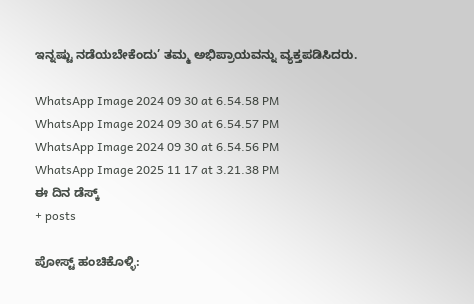ಇನ್ನಷ್ಟು ನಡೆಯಬೇಕೆಂದು’ ತಮ್ಮ ಅಭಿಪ್ರಾಯವನ್ನು ವ್ಯಕ್ತಪಡಿಸಿದರು.

WhatsApp Image 2024 09 30 at 6.54.58 PM
WhatsApp Image 2024 09 30 at 6.54.57 PM
WhatsApp Image 2024 09 30 at 6.54.56 PM
WhatsApp Image 2025 11 17 at 3.21.38 PM
ಈ ದಿನ ಡೆಸ್ಕ್
+ posts

ಪೋಸ್ಟ್ ಹಂಚಿಕೊಳ್ಳಿ: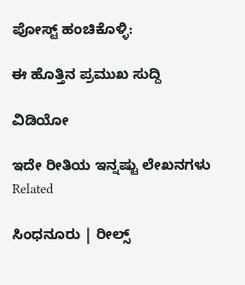ಪೋಸ್ಟ್ ಹಂಚಿಕೊಳ್ಳಿ:

ಈ ಹೊತ್ತಿನ ಪ್ರಮುಖ ಸುದ್ದಿ

ವಿಡಿಯೋ

ಇದೇ ರೀತಿಯ ಇನ್ನಷ್ಟು ಲೇಖನಗಳು
Related

ಸಿಂಧನೂರು | ರೀಲ್ಸ್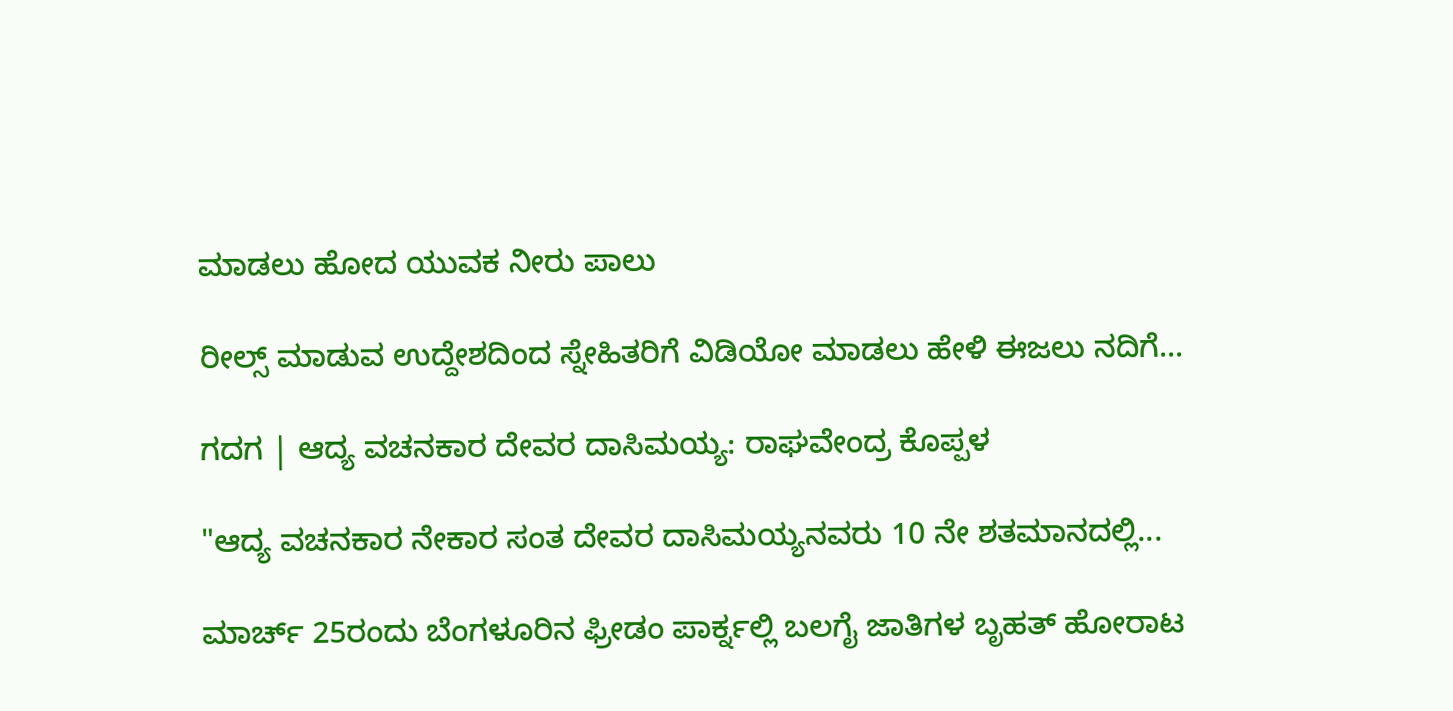ಮಾಡಲು ಹೋದ ಯುವಕ ನೀರು ಪಾಲು

ರೀಲ್ಸ್ ಮಾಡುವ ಉದ್ದೇಶದಿಂದ ಸ್ನೇಹಿತರಿಗೆ ವಿಡಿಯೋ ಮಾಡಲು ಹೇಳಿ ಈಜಲು ನದಿಗೆ...

ಗದಗ | ಆದ್ಯ ವಚನಕಾರ ದೇವರ ದಾಸಿಮಯ್ಯ: ರಾಘವೇಂದ್ರ ಕೊಪ್ಪಳ

"ಆದ್ಯ ವಚನಕಾರ ನೇಕಾರ ಸಂತ ದೇವರ ದಾಸಿಮಯ್ಯನವರು 10 ನೇ ಶತಮಾನದಲ್ಲಿ...

ಮಾರ್ಚ್ 25ರಂದು ಬೆಂಗಳೂರಿನ ಫ್ರೀಡಂ ಪಾರ್ಕ್ನಲ್ಲಿ ಬಲಗೈ ಜಾತಿಗಳ ಬೃಹತ್ ಹೋರಾಟ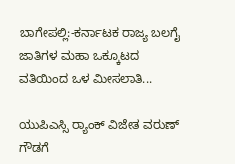ಬಾಗೇಪಲ್ಲಿ:-ಕರ್ನಾಟಕ ರಾಜ್ಯ ಬಲಗೈ ಜಾತಿಗಳ ಮಹಾ ಒಕ್ಕೂಟದ ವತಿಯಿಂದ ಒಳ ಮೀಸಲಾತಿ...

ಯುಪಿಎಸ್ಸಿ ರ‍್ಯಾಂಕ್‌ ವಿಜೇತ ವರುಣ್ ಗೌಡಗೆ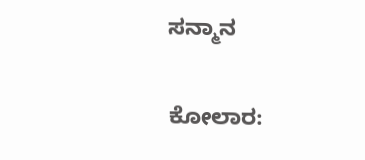ಸನ್ಮಾನ

ಕೋಲಾರ: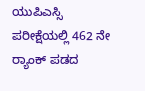ಯುಪಿಎಸ್ಸಿ ಪರೀಕ್ಷೆಯಲ್ಲಿ 462 ನೇ ರ‍್ಯಾಂಕ್‌ ಪಡದ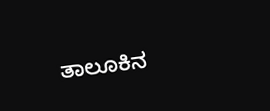ತಾಲೂಕಿನ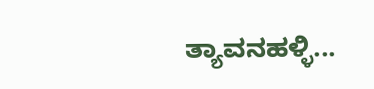ತ್ಯಾವನಹಳ್ಳಿ...